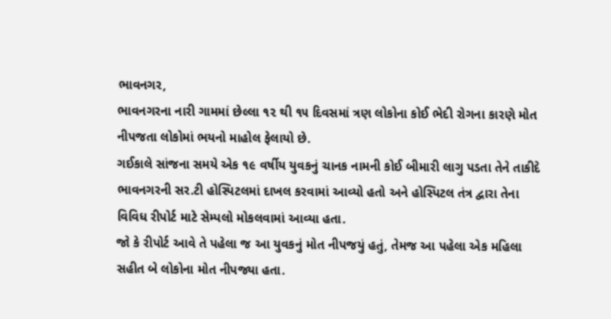ભાવનગર,
ભાવનગરના નારી ગામમાં છેલ્લા ૧૨ થી ૧૫ દિવસમાં ત્રણ લોકોના કોઈ ભેદી રોગના કારણે મોત નીપજતા લોકોમાં ભયનો માહોલ ફેલાયો છે.
ગઈકાલે સાંજના સમયે એક ૧૯ વર્ષીય યુવકનું ચાનક નામની કોઈ બીમારી લાગુ પડતા તેને તાકીદે ભાવનગરની સર.ટી હોસ્પિટલમાં દાખલ કરવામાં આવ્યો હતો અને હોસ્પિટલ તંત્ર દ્વારા તેના વિવિધ રીપોર્ટ માટે સેમ્પલો મોકલવામાં આવ્યા હતા.
જો કે રીપોર્ટ આવે તે પહેલા જ આ યુવકનું મોત નીપજયું હતું, તેમજ આ પહેલા એક મહિલા સહીત બે લોકોના મોત નીપજ્યા હતા.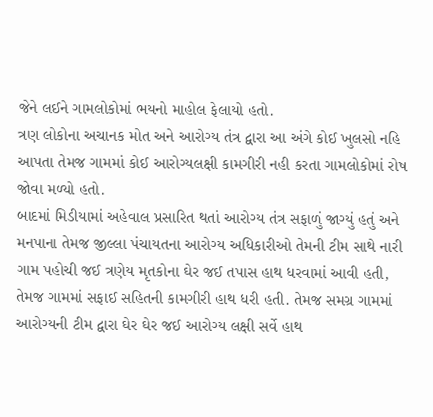જેને લઈને ગામલોકોમાં ભયનો માહોલ ફેલાયો હતો.
ત્રણ લોકોના અચાનક મોત અને આરોગ્ય તંત્ર દ્વારા આ અંગે કોઈ ખુલસો નહિ આપતા તેમજ ગામમાં કોઈ આરોગ્યલક્ષી કામગીરી નહી કરતા ગામલોકોમાં રોષ જોવા મળ્યો હતો.
બાદમાં મિડીયામાં અહેવાલ પ્રસારિત થતાં આરોગ્ય તંત્ર સફાળું જાગ્યું હતું અને મનપાના તેમજ જીલ્લા પંચાયતના આરોગ્ય અધિકારીઓ તેમની ટીમ સાથે નારી ગામ પહોચી જઈ ત્રણેય મૃતકોના ઘેર જઈ તપાસ હાથ ધરવામાં આવી હતી, તેમજ ગામમાં સફાઈ સહિતની કામગીરી હાથ ધરી હતી. તેમજ સમગ્ર ગામમાં આરોગ્યની ટીમ દ્વારા ઘેર ઘેર જઈ આરોગ્ય લક્ષી સર્વે હાથ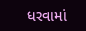ધરવામાં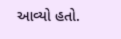આવ્યો હતો.